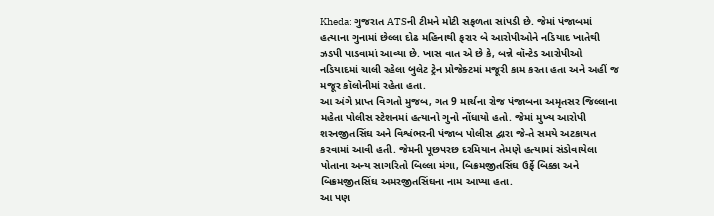Kheda: ગુજરાત ATSની ટીમને મોટી સફળતા સાંપડી છે. જેમાં પંજાબમાં હત્યાના ગુનામાં છેલ્લા દોઢ મહિનાથી ફરાર બે આરોપીઓને નડિયાદ ખાતેથી ઝડપી પાડવામાં આવ્યા છે. ખાસ વાત એ છે કે, બન્ને વૉન્ટેડ આરોપીઓ નડિયાદમાં ચાલી રહેલા બુલેટ ટ્રેન પ્રોજેક્ટમાં મજૂરી કામ કરતા હતા અને અહીં જ મજૂર કૉલોનીમાં રહેતા હતા.
આ અંગે પ્રાપ્ત વિગતો મુજબ, ગત 9 માર્ચના રોજ પંજાબના અમૃતસર જિલ્લાના મહેતા પોલીસ સ્ટેશનમાં હત્યાનો ગુનો નોંધાયો હતો. જેમાં મુખ્ય આરોપી શરનજીતસિંઘ અને વિશ્વંભરની પંજાબ પોલીસ દ્વારા જે-તે સમયે અટકાયત કરવામાં આવી હતી. જેમની પૂછપરછ દરમિયાન તેમણે હત્યામાં સંડોવાયેલા પોતાના અન્ય સાગરિતો બિલ્લા મંગા, બિક્રમજીતસિંઘ ઉર્ફે બિક્કા અને બિક્રમજીતસિંઘ અમરજીતસિંઘના નામ આપ્યા હતા.
આ પણ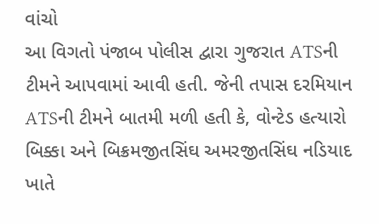વાંચો
આ વિગતો પંજાબ પોલીસ દ્વારા ગુજરાત ATSની ટીમને આપવામાં આવી હતી. જેની તપાસ દરમિયાન ATSની ટીમને બાતમી મળી હતી કે, વોન્ટેડ હત્યારો બિક્કા અને બિક્રમજીતસિંઘ અમરજીતસિંઘ નડિયાદ ખાતે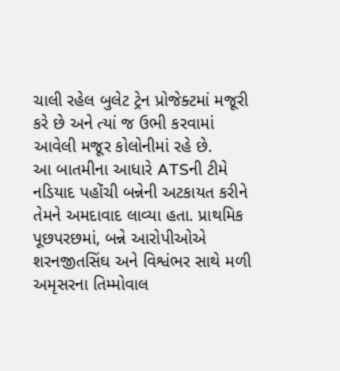ચાલી રહેલ બુલેટ ટ્રેન પ્રોજેક્ટમાં મજૂરી કરે છે અને ત્યાં જ ઉભી કરવામાં આવેલી મજૂર કોલોનીમાં રહે છે.
આ બાતમીના આધારે ATSની ટીમે નડિયાદ પહોંચી બન્નેની અટકાયત કરીને તેમને અમદાવાદ લાવ્યા હતા. પ્રાથમિક પૂછપરછમાં, બન્ને આરોપીઓએ શરનજીતસિંઘ અને વિશ્વંભર સાથે મળી અમૃસરના તિમ્મોવાલ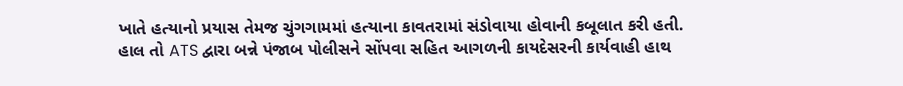ખાતે હત્યાનો પ્રયાસ તેમજ ચુંગગામમાં હત્યાના કાવતરામાં સંડોવાયા હોવાની કબૂલાત કરી હતી. હાલ તો ATS દ્વારા બન્ને પંજાબ પોલીસને સોંપવા સહિત આગળની કાયદેસરની કાર્યવાહી હાથ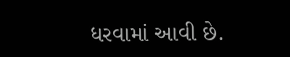ધરવામાં આવી છે.